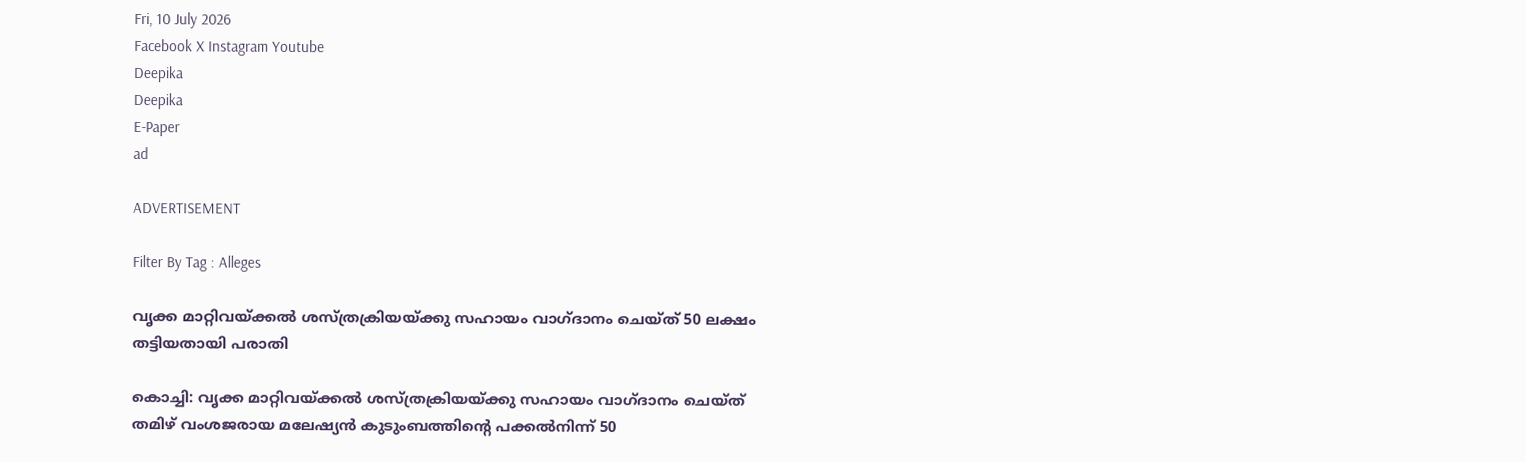Fri, 10 July 2026
Facebook X Instagram Youtube
Deepika
Deepika
E-Paper
ad

ADVERTISEMENT

Filter By Tag : Alleges

വൃക്ക മാറ്റിവയ്ക്കല്‍ ശസ്ത്രക്രിയയ്ക്കു സഹായം വാഗ്ദാനം ചെയ്ത് 50 ലക്ഷം തട്ടിയതായി പരാതി

കൊച്ചി: വൃക്ക മാറ്റിവയ്ക്കല്‍ ശസ്ത്രക്രിയയ്ക്കു സഹായം വാഗ്ദാനം ചെയ്ത് തമിഴ് വംശജരായ മലേഷ്യന്‍ കുടുംബത്തിന്‍റെ പക്കല്‍നിന്ന് 50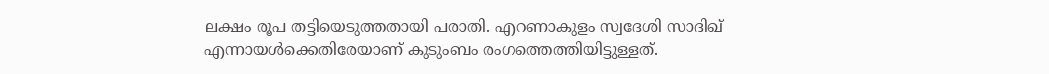ലക്ഷം രൂപ തട്ടിയെടുത്തതായി പരാതി. എറണാകുളം സ്വദേശി സാദിഖ് എന്നായള്‍ക്കെതിരേയാണ് കുടുംബം രംഗത്തെത്തിയിട്ടുള്ളത്.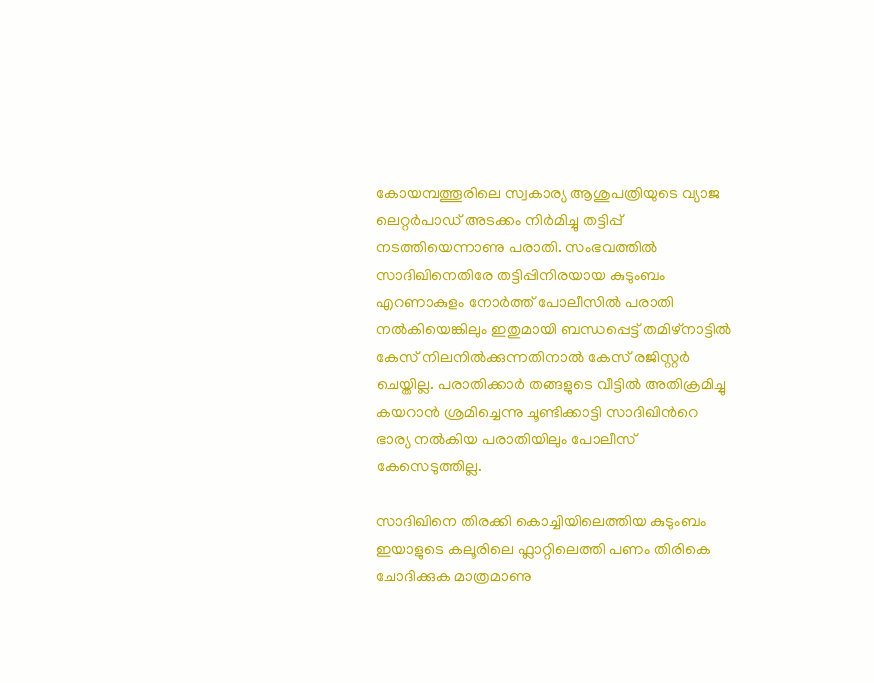കോയമ്പത്തൂരിലെ സ്വകാര്യ ആശുപത്രിയുടെ വ്യാജ ലെറ്റര്‍പാഡ് അടക്കം നിര്‍മിച്ചു തട്ടിപ്പ് നടത്തിയെന്നാണു പരാതി. സംഭവത്തില്‍ സാദിഖിനെതിരേ തട്ടിപ്പിനിരയായ കുടുംബം എറണാകുളം നോര്‍ത്ത് പോലീസില്‍ പരാതി നല്‍കിയെങ്കിലും ഇതുമായി ബന്ധപ്പെട്ട് തമിഴ്‌നാട്ടില്‍ കേസ് നിലനില്‍ക്കുന്നതിനാല്‍ കേസ് രജിസ്റ്റര്‍ ചെയ്തില്ല. പരാതിക്കാര്‍ തങ്ങളുടെ വീട്ടില്‍ അതിക്രമിച്ചു കയറാന്‍ ശ്രമിച്ചെന്നു ചൂണ്ടിക്കാട്ടി സാദിഖിന്‍റെ ഭാര്യ നല്‍കിയ പരാതിയിലും പോലീസ് കേസെടുത്തില്ല.

സാദിഖിനെ തിരക്കി കൊച്ചിയിലെത്തിയ കുടുംബം ഇയാളുടെ കലൂരിലെ ഫ്ലാറ്റിലെത്തി പണം തിരികെ ചോദിക്കുക മാത്രമാണു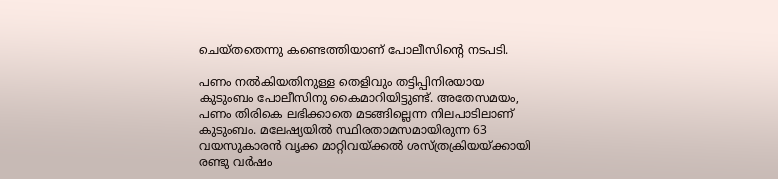ചെയ്തതെന്നു കണ്ടെത്തിയാണ് പോലീസിന്‍റെ നടപടി.

പണം നല്‍കിയതിനുള്ള തെളിവും തട്ടിപ്പിനിരയായ കുടുംബം പോലീസിനു കൈമാറിയിട്ടുണ്ട്. അതേസമയം, പണം തിരികെ ലഭിക്കാതെ മടങ്ങില്ലെന്ന നിലപാടിലാണ് കുടുംബം. മലേഷ്യയില്‍ സ്ഥിരതാമസമായിരുന്ന 63 വയസുകാരന്‍ വൃക്ക മാറ്റിവയ്ക്കല്‍ ശസ്ത്രക്രിയയ്ക്കായി രണ്ടു വര്‍ഷം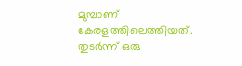മുമ്പാണ് കേരളത്തിലെത്തിയത്. തുടര്‍ന്ന് ഒരു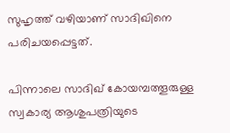സുഹൃത്ത് വഴിയാണ് സാദിഖിനെ പരിചയപ്പെട്ടത്.

പിന്നാലെ സാദിഖ് കോയമ്പത്തൂരുള്ള സ്വകാര്യ ആശുപത്രിയുടെ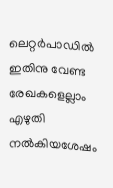ലെറ്റര്‍പാഡില്‍ ഇതിനു വേണ്ട രേഖകളെല്ലാം എഴുതി നല്‍കിയശേഷം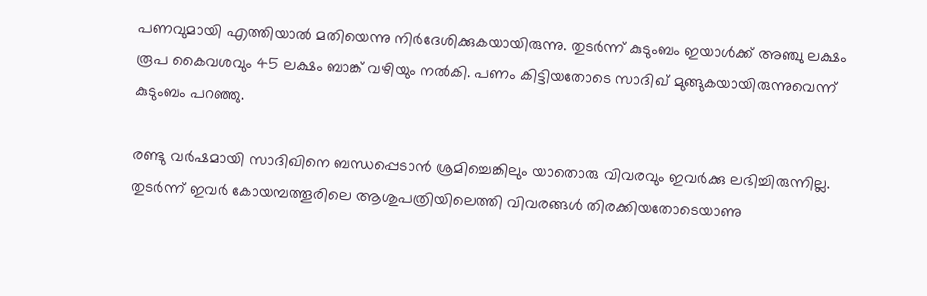പണവുമായി എത്തിയാല്‍ മതിയെന്നു നിര്‍ദേശിക്കുകയായിരുന്നു. തുടര്‍ന്ന് കുടുംബം ഇയാള്‍ക്ക് അഞ്ചു ലക്ഷം രൂപ കൈവശവും 45 ലക്ഷം ബാങ്ക് വഴിയും നല്‍കി. പണം കിട്ടിയതോടെ സാദിഖ് മുങ്ങുകയായിരുന്നുവെന്ന് കുടുംബം പറഞ്ഞു.

രണ്ടു വര്‍ഷമായി സാദിഖിനെ ബന്ധപ്പെടാന്‍ ശ്രമിച്ചെങ്കിലും യാതൊരു വിവരവും ഇവര്‍ക്കു ലഭിച്ചിരുന്നില്ല. തുടര്‍ന്ന് ഇവര്‍ കോയമ്പത്തൂരിലെ ആശുപത്രിയിലെത്തി വിവരങ്ങള്‍ തിരക്കിയതോടെയാണു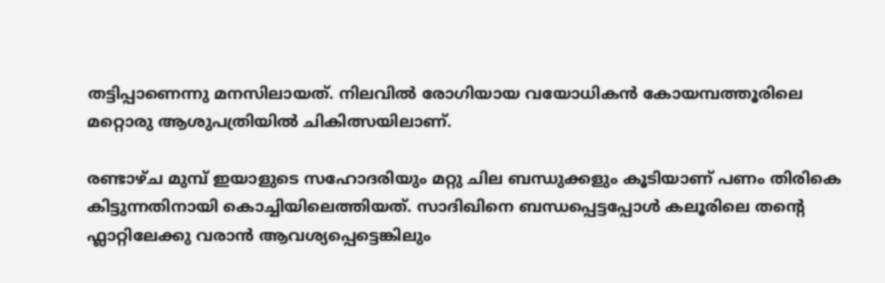തട്ടിപ്പാണെന്നു മനസിലായത്. നിലവില്‍ രോഗിയായ വയോധികന്‍ കോയമ്പത്തൂരിലെ മറ്റൊരു ആശുപത്രിയില്‍ ചികിത്സയിലാണ്.

രണ്ടാഴ്ച മുമ്പ് ഇയാളുടെ സഹോദരിയും മറ്റു ചില ബന്ധുക്കളും കൂടിയാണ് പണം തിരികെ കിട്ടുന്നതിനായി കൊച്ചിയിലെത്തിയത്. സാദിഖിനെ ബന്ധപ്പെട്ടപ്പോള്‍ കലൂരിലെ തന്‍റെ ഫ്ലാറ്റിലേക്കു വരാന്‍ ആവശ്യപ്പെട്ടെങ്കിലും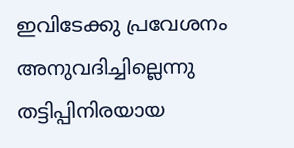ഇവിടേക്കു പ്രവേശനം അനുവദിച്ചില്ലെന്നു തട്ടിപ്പിനിരയായ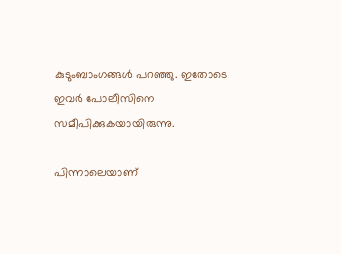കുടുംബാംഗങ്ങള്‍ പറഞ്ഞു. ഇതോടെ ഇവര്‍ പോലീസിനെ സമീപിക്കുകയായിരുന്നു.

പിന്നാലെയാണ്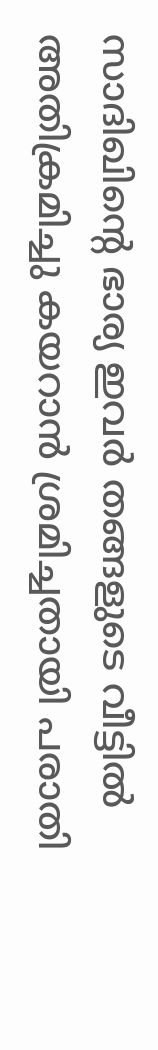സാദിഖിന്‍റെ ഭാര്യ ഇവര്‍ തങ്ങളുടെ വീട്ടില്‍ അതിക്രമിച്ചു കയറാന്‍ ശ്രമിച്ചതായി പരാതി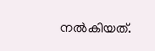നല്‍കിയത്.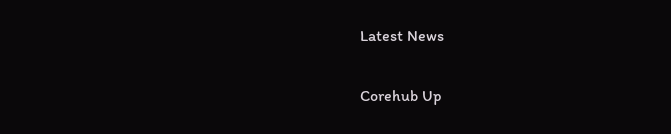Latest News

Corehub Up